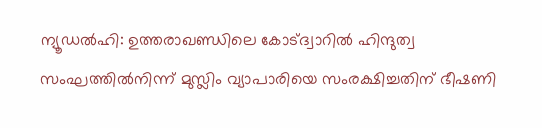ന്യൂഡൽഹി: ഉത്തരാഖണ്ഡിലെ കോട്ദ്വാറിൽ ഹിന്ദുത്വ സംഘത്തിൽനിന്ന് മുസ്ലിം വ്യാപാരിയെ സംരക്ഷിച്ചതിന് ഭീഷണി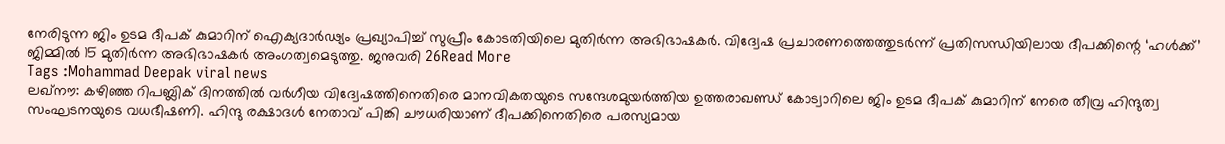നേരിടുന്ന ജിം ഉടമ ദീപക് കുമാറിന് ഐക്യദാർഢ്യം പ്രഖ്യാപിച്ച് സുപ്രീം കോടതിയിലെ മുതിർന്ന അഭിഭാഷകർ. വിദ്വേഷ പ്രചാരണത്തെത്തുടർന്ന് പ്രതിസന്ധിയിലായ ദീപക്കിന്റെ ‘ഹൾക്ക്’ ജിമ്മിൽ 15 മുതിർന്ന അഭിഭാഷകർ അംഗത്വമെടുത്തു. ജനുവരി 26Read More
Tags :Mohammad Deepak viral news
ലഖ്നൗ: കഴിഞ്ഞ റിപബ്ലിക് ദിനത്തിൽ വർഗീയ വിദ്വേഷത്തിനെതിരെ മാനവികതയുടെ സന്ദേശമുയർത്തിയ ഉത്തരാഖണ്ഡ് കോട്വാറിലെ ജിം ഉടമ ദീപക് കുമാറിന് നേരെ തീവ്ര ഹിന്ദുത്വ സംഘടനയുടെ വധഭീഷണി. ഹിന്ദു രക്ഷാദൾ നേതാവ് പിങ്കി ചൗധരിയാണ് ദീപക്കിനെതിരെ പരസ്യമായ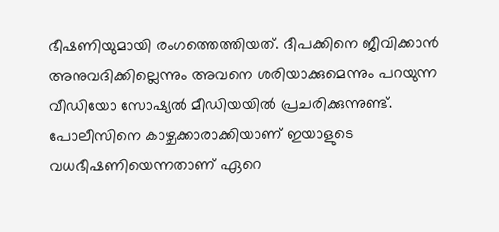ഭീഷണിയുമായി രംഗത്തെത്തിയത്. ദീപക്കിനെ ജീവിക്കാൻ അനുവദിക്കില്ലെന്നും അവനെ ശരിയാക്കുമെന്നും പറയുന്ന വീഡിയോ സോഷ്യൽ മീഡിയയിൽ പ്രചരിക്കുന്നുണ്ട്. പോലീസിനെ കാഴ്ചക്കാരാക്കിയാണ് ഇയാളുടെ വധഭീഷണിയെന്നതാണ് ഏറെ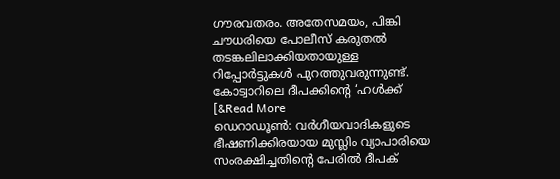ഗൗരവതരം. അതേസമയം, പിങ്കി ചൗധരിയെ പോലീസ് കരുതൽ തടങ്കലിലാക്കിയതായുള്ള റിപ്പോർട്ടുകൾ പുറത്തുവരുന്നുണ്ട്. കോട്വാറിലെ ദീപക്കിന്റെ ‘ഹൾക്ക് [&Read More
ഡെറാഡൂൺ: വർഗീയവാദികളുടെ ഭീഷണിക്കിരയായ മുസ്ലിം വ്യാപാരിയെ സംരക്ഷിച്ചതിന്റെ പേരിൽ ദീപക്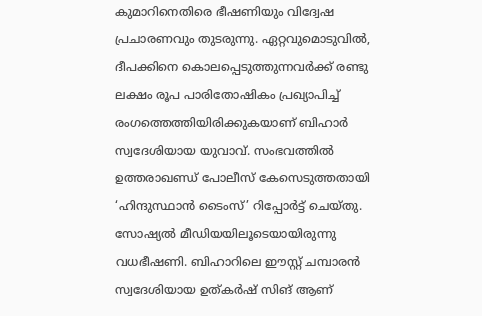കുമാറിനെതിരെ ഭീഷണിയും വിദ്വേഷ പ്രചാരണവും തുടരുന്നു. ഏറ്റവുമൊടുവിൽ, ദീപക്കിനെ കൊലപ്പെടുത്തുന്നവർക്ക് രണ്ടു ലക്ഷം രൂപ പാരിതോഷികം പ്രഖ്യാപിച്ച് രംഗത്തെത്തിയിരിക്കുകയാണ് ബിഹാർ സ്വദേശിയായ യുവാവ്. സംഭവത്തിൽ ഉത്തരാഖണ്ഡ് പോലീസ് കേസെടുത്തതായി ‘ഹിന്ദുസ്ഥാൻ ടൈംസ്’ റിപ്പോർട്ട് ചെയ്തു. സോഷ്യൽ മീഡിയയിലൂടെയായിരുന്നു വധഭീഷണി. ബിഹാറിലെ ഈസ്റ്റ് ചമ്പാരൻ സ്വദേശിയായ ഉത്കർഷ് സിങ് ആണ്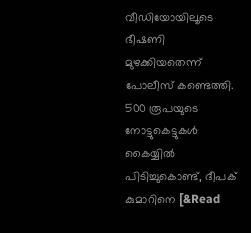വീഡിയോയിലൂടെ ഭീഷണി മുഴക്കിയതെന്ന് പോലീസ് കണ്ടെത്തി. 500 രൂപയുടെ നോട്ടുകെട്ടുകൾ കൈയ്യിൽ പിടിച്ചുകൊണ്ട്, ദീപക് കുമാറിനെ [&Read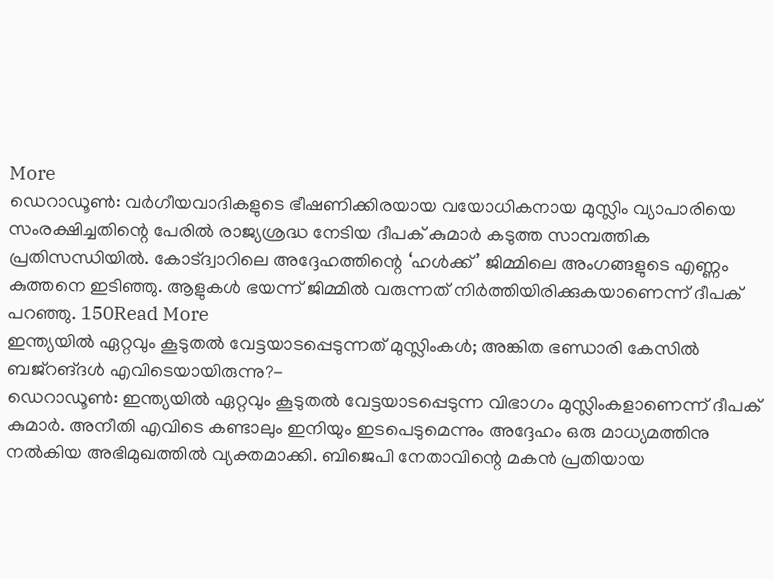More
ഡെറാഡൂൺ: വർഗീയവാദികളുടെ ഭീഷണിക്കിരയായ വയോധികനായ മുസ്ലിം വ്യാപാരിയെ സംരക്ഷിച്ചതിന്റെ പേരിൽ രാജ്യശ്രദ്ധ നേടിയ ദീപക് കുമാർ കടുത്ത സാമ്പത്തിക പ്രതിസന്ധിയിൽ. കോട്ദ്വാറിലെ അദ്ദേഹത്തിന്റെ ‘ഹൾക്ക്’ ജിമ്മിലെ അംഗങ്ങളുടെ എണ്ണം കുത്തനെ ഇടിഞ്ഞു. ആളുകൾ ഭയന്ന് ജിമ്മിൽ വരുന്നത് നിർത്തിയിരിക്കുകയാണെന്ന് ദീപക് പറഞ്ഞു. 150Read More
ഇന്ത്യയിൽ ഏറ്റവും കൂടുതൽ വേട്ടയാടപ്പെടുന്നത് മുസ്ലിംകൾ; അങ്കിത ഭണ്ഡാരി കേസിൽ ബജ്റങ്ദൾ എവിടെയായിരുന്നു?-
ഡെറാഡൂൺ: ഇന്ത്യയിൽ ഏറ്റവും കൂടുതൽ വേട്ടയാടപ്പെടുന്ന വിഭാഗം മുസ്ലിംകളാണെന്ന് ദീപക് കുമാർ. അനീതി എവിടെ കണ്ടാലും ഇനിയും ഇടപെടുമെന്നും അദ്ദേഹം ഒരു മാധ്യമത്തിനു നൽകിയ അഭിമുഖത്തിൽ വ്യക്തമാക്കി. ബിജെപി നേതാവിന്റെ മകൻ പ്രതിയായ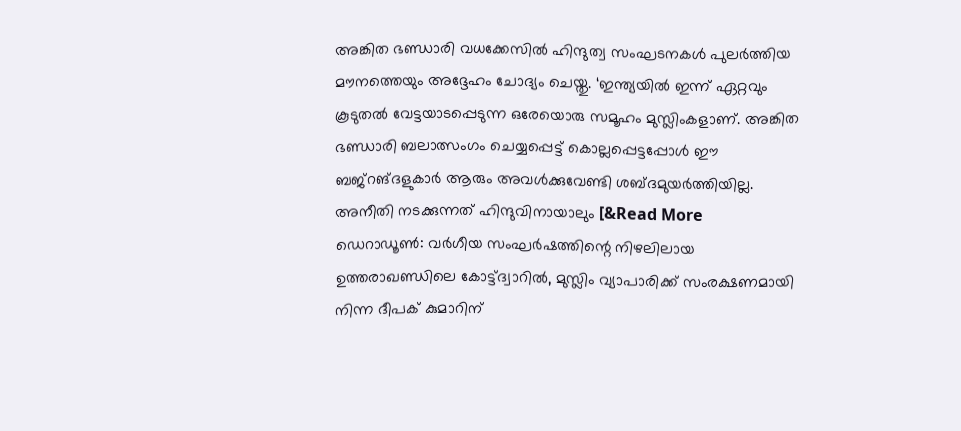അങ്കിത ഭണ്ഡാരി വധക്കേസിൽ ഹിന്ദുത്വ സംഘടനകൾ പുലർത്തിയ മൗനത്തെയും അദ്ദേഹം ചോദ്യം ചെയ്തു. ‘ഇന്ത്യയിൽ ഇന്ന് ഏറ്റവും കൂടുതൽ വേട്ടയാടപ്പെടുന്ന ഒരേയൊരു സമൂഹം മുസ്ലിംകളാണ്. അങ്കിത ഭണ്ഡാരി ബലാത്സംഗം ചെയ്യപ്പെട്ട് കൊല്ലപ്പെട്ടപ്പോൾ ഈ ബജ്റങ്ദളുകാർ ആരും അവൾക്കുവേണ്ടി ശബ്ദമുയർത്തിയില്ല. അനീതി നടക്കുന്നത് ഹിന്ദുവിനായാലും [&Read More
ഡെറാഡൂൺ: വർഗീയ സംഘർഷത്തിന്റെ നിഴലിലായ ഉത്തരാഖണ്ഡിലെ കോട്ട്ദ്വാറിൽ, മുസ്ലിം വ്യാപാരിക്ക് സംരക്ഷണമായി നിന്ന ദീപക് കുമാറിന്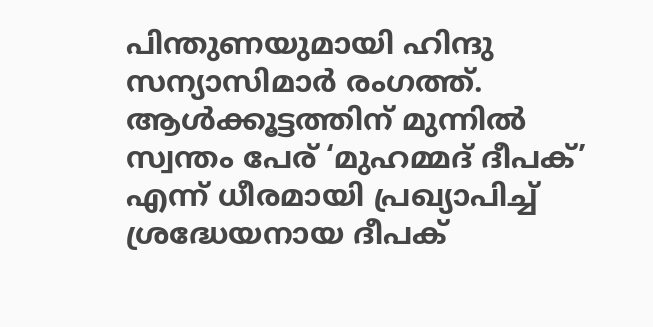പിന്തുണയുമായി ഹിന്ദു സന്യാസിമാർ രംഗത്ത്. ആൾക്കൂട്ടത്തിന് മുന്നിൽ സ്വന്തം പേര് ‘മുഹമ്മദ് ദീപക്’ എന്ന് ധീരമായി പ്രഖ്യാപിച്ച് ശ്രദ്ധേയനായ ദീപക്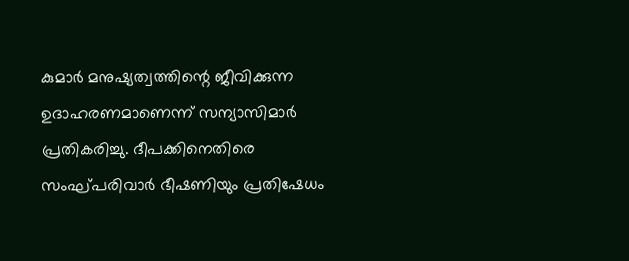കുമാർ മനുഷ്യത്വത്തിന്റെ ജീവിക്കുന്ന ഉദാഹരണമാണെന്ന് സന്യാസിമാർ പ്രതികരിച്ചു. ദീപക്കിനെതിരെ സംഘ്പരിവാർ ഭീഷണിയും പ്രതിഷേധം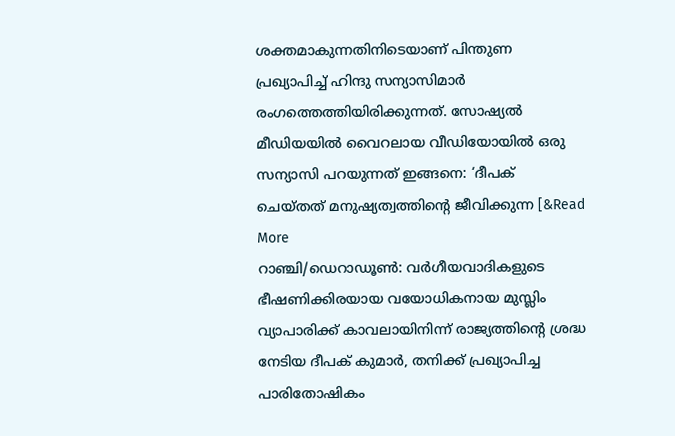ശക്തമാകുന്നതിനിടെയാണ് പിന്തുണ പ്രഖ്യാപിച്ച് ഹിന്ദു സന്യാസിമാർ രംഗത്തെത്തിയിരിക്കുന്നത്. സോഷ്യൽ മീഡിയയിൽ വൈറലായ വീഡിയോയിൽ ഒരു സന്യാസി പറയുന്നത് ഇങ്ങനെ: ‘ദീപക് ചെയ്തത് മനുഷ്യത്വത്തിന്റെ ജീവിക്കുന്ന [&Read More
റാഞ്ചി/ഡെറാഡൂൺ: വർഗീയവാദികളുടെ ഭീഷണിക്കിരയായ വയോധികനായ മുസ്ലിം വ്യാപാരിക്ക് കാവലായിനിന്ന് രാജ്യത്തിന്റെ ശ്രദ്ധ നേടിയ ദീപക് കുമാർ, തനിക്ക് പ്രഖ്യാപിച്ച പാരിതോഷികം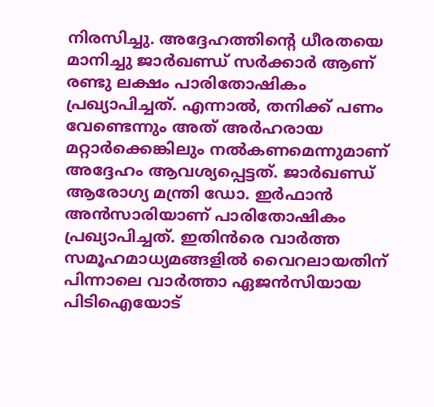നിരസിച്ചു. അദ്ദേഹത്തിന്റെ ധീരതയെ മാനിച്ചു ജാർഖണ്ഡ് സർക്കാർ ആണ് രണ്ടു ലക്ഷം പാരിതോഷികം പ്രഖ്യാപിച്ചത്. എന്നാൽ, തനിക്ക് പണം വേണ്ടെന്നും അത് അർഹരായ മറ്റാർക്കെങ്കിലും നൽകണമെന്നുമാണ് അദ്ദേഹം ആവശ്യപ്പെട്ടത്. ജാർഖണ്ഡ് ആരോഗ്യ മന്ത്രി ഡോ. ഇർഫാൻ അൻസാരിയാണ് പാരിതോഷികം പ്രഖ്യാപിച്ചത്. ഇതിൻരെ വാർത്ത സമൂഹമാധ്യമങ്ങളിൽ വൈറലായതിന് പിന്നാലെ വാർത്താ ഏജൻസിയായ പിടിഐയോട്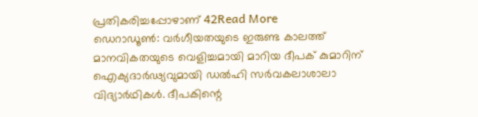പ്രതികരിച്ചപ്പോഴാണ് 42Read More
ഡെറാഡൂൺ: വർഗീയതയുടെ ഇരുണ്ട കാലത്ത് മാനവികതയുടെ വെളിച്ചമായി മാറിയ ദീപക് കുമാറിന് ഐക്യദാർഢ്യവുമായി ഡൽഹി സർവകലാശാലാ വിദ്യാർഥികൾ. ദീപകിന്റെ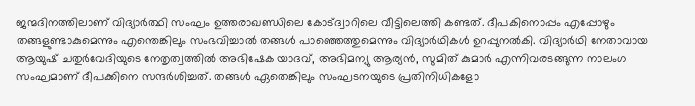ജന്മദിനത്തിലാണ് വിദ്യാർത്ഥി സംഘം ഉത്തരാഖണ്ഡിലെ കോട്ദ്വാറിലെ വീട്ടിലെത്തി കണ്ടത്. ദീപകിനൊപ്പം എപ്പോഴും തങ്ങളുണ്ടാകുമെന്നും എന്തെങ്കിലും സംഭവിച്ചാൽ തങ്ങൾ പാഞ്ഞെത്തുമെന്നും വിദ്യാർഥികൾ ഉറപ്പുനൽകി. വിദ്യാർഥി നേതാവായ ആയുഷ് ചതുർവേദിയുടെ നേതൃത്വത്തിൽ അഭിഷേക യാദവ്, അഭിമന്യു ആര്യൻ, സുമിത് കുമാർ എന്നിവരടങ്ങുന്ന നാലംഗ സംഘമാണ് ദീപക്കിനെ സന്ദർശിച്ചത്. തങ്ങൾ ഏതെങ്കിലും സംഘടനയുടെ പ്രതിനിധികളോ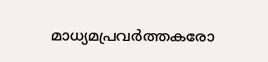മാധ്യമപ്രവർത്തകരോ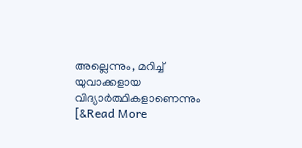അല്ലെന്നും, മറിച്ച് യുവാക്കളായ വിദ്യാർത്ഥികളാണെന്നും [&Read More